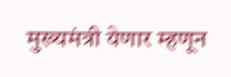मुख्यमंत्री येणार म्हणून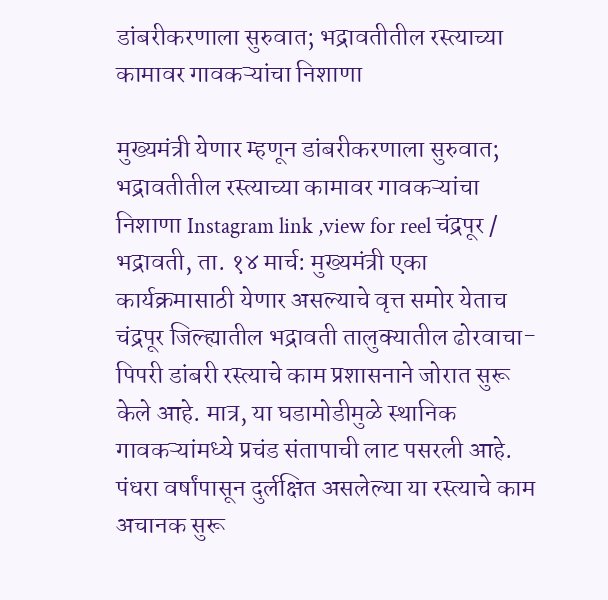डांबरीकरणाला सुरुवात; भद्रावतीतील रस्त्याच्या कामावर गावकऱ्यांचा निशाणा

मुख्यमंत्री येणार म्हणून डांबरीकरणाला सुरुवात; भद्रावतीतील रस्त्याच्या कामावर गावकऱ्यांचा निशाणा Instagram link ,view for reel चंद्रपूर / भद्रावती, ता. १४ मार्च: मुख्यमंत्री एका कार्यक्रमासाठी येणार असल्याचे वृत्त समोर येताच चंद्रपूर जिल्ह्यातील भद्रावती तालुक्यातील ढोरवाचा-पिपरी डांबरी रस्त्याचे काम प्रशासनाने जोरात सुरू केले आहे. मात्र, या घडामोडीमुळे स्थानिक गावकऱ्यांमध्ये प्रचंड संतापाची लाट पसरली आहे. पंधरा वर्षांपासून दुर्लक्षित असलेल्या या रस्त्याचे काम अचानक सुरू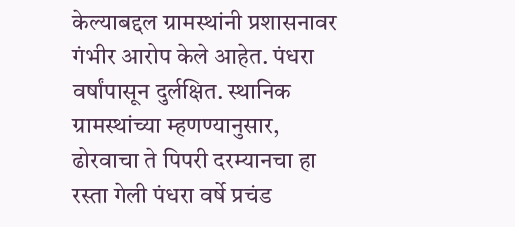केल्याबद्दल ग्रामस्थांनी प्रशासनावर गंभीर आरोप केले आहेत. पंधरा वर्षांपासून दुर्लक्षित. स्थानिक ग्रामस्थांच्या म्हणण्यानुसार, ढोरवाचा ते पिपरी दरम्यानचा हा रस्ता गेली पंधरा वर्षे प्रचंड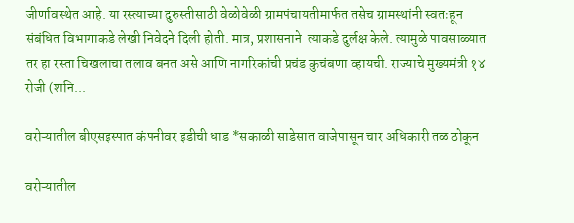जीर्णावस्थेत आहे. या रस्त्याच्या दुरुस्तीसाठी वेळोवेळी ग्रामपंचायतीमार्फत तसेच ग्रामस्थांनी स्वतःहून संबंधित विभागाकडे लेखी निवेदने दिली होती. मात्र, प्रशासनाने  त्याकडे दुर्लक्ष केले. त्यामुळे पावसाळ्यात तर हा रस्ता चिखलाचा तलाव बनत असे आणि नागरिकांची प्रचंड कुचंबणा व्हायची. राज्याचे मुख्यमंत्री १४ रोजी (शनि...

वरोऱ्यातील बीएसइस्पात कंपनीवर इडीची धाड *सकाळी साडेसात वाजेपासून चार अधिकारी तळ ठोकून

वरोऱ्यातील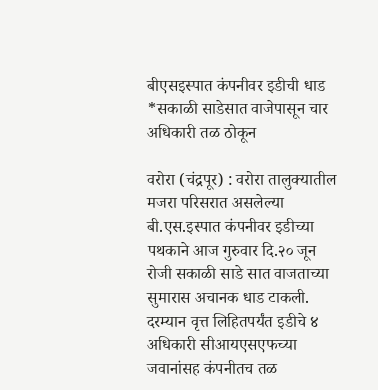बीएसइस्पात कंपनीवर इडीची धाड
*सकाळी साडेसात वाजेपासून चार अधिकारी तळ ठोकून

वरोरा (चंद्रपूर) : वरोरा तालुक्यातील मजरा परिसरात असलेल्या बी.एस.इस्पात कंपनीवर इडीच्या पथकाने आज गुरुवार दि.२० जून रोजी सकाळी साडे सात वाजताच्या सुमारास अचानक धाड टाकली. दरम्यान वृत्त लिहितपर्यंत इडीचे ४ अधिकारी सीआयएसएफच्या जवानांसह कंपनीतच तळ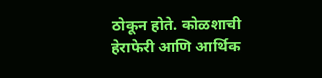ठोकून होते. कोळशाची हेराफेरी आणि आर्थिक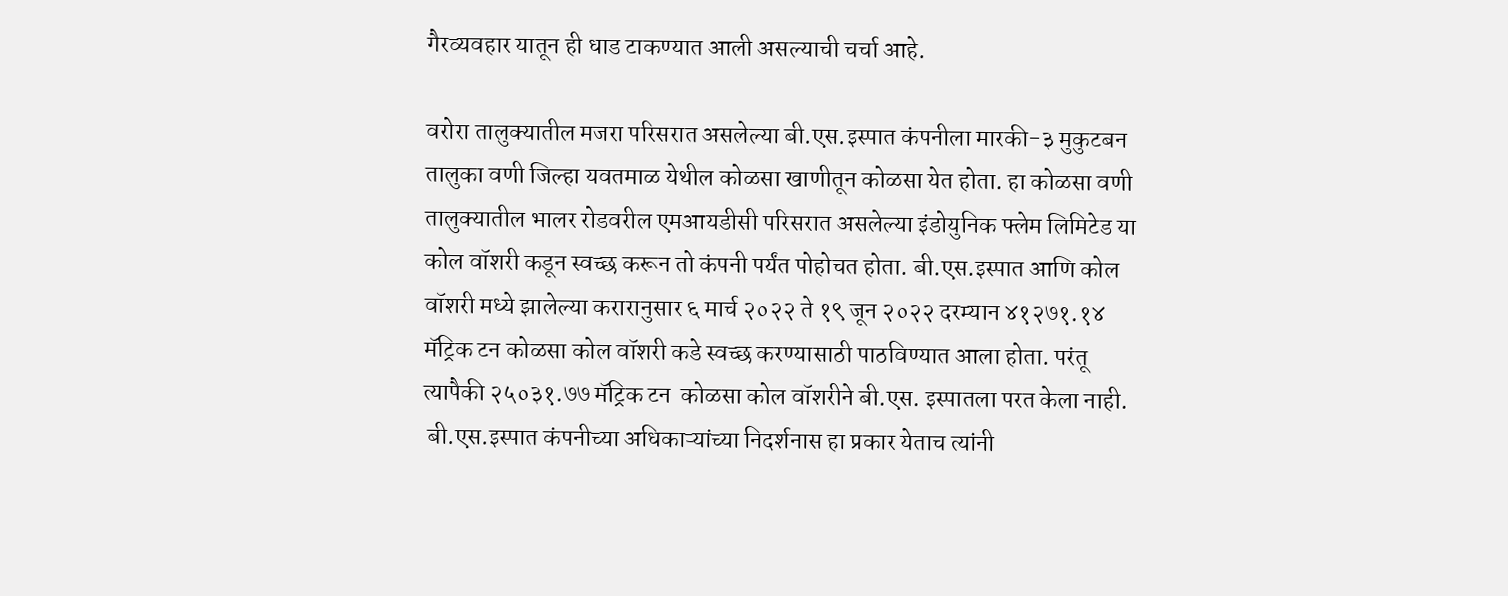गैरव्यवहार यातून ही धाड टाकण्यात आली असल्याची चर्चा आहे.

वरोरा तालुक्यातील मजरा परिसरात असलेल्या बी.एस.इस्पात कंपनीला मारकी-३ मुकुटबन तालुका वणी जिल्हा यवतमाळ येथील कोळसा खाणीतून कोळसा येत होता. हा कोळसा वणी तालुक्यातील भालर रोडवरील एमआयडीसी परिसरात असलेल्या इंडोयुनिक फ्लेम लिमिटेड या कोल वॉशरी कडून स्वच्छ करून तो कंपनी पर्यंत पोहोचत होता. बी.एस.इस्पात आणि कोल‌ वॉशरी मध्ये झालेल्या करारानुसार ६ मार्च २०२२ ते १९ जून २०२२ दरम्यान ४१२७१.१४ मॅट्रिक टन कोळसा कोल वॉशरी कडे स्वच्छ करण्यासाठी पाठविण्यात आला होता. परंतू त्यापैकी २५०३१.७७ मॅट्रिक टन  कोळसा कोल वॉशरीने बी.एस. इस्पातला परत केला नाही.
 बी.एस.इस्पात कंपनीच्या अधिकाऱ्यांच्या निदर्शनास हा प्रकार येताच त्यांनी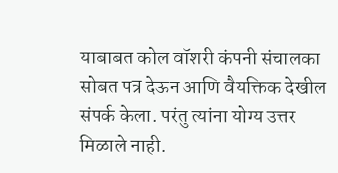याबाबत कोल वॉशरी कंपनी संचालका सोबत पत्र देऊन आणि वैयक्तिक देखील संपर्क केला. परंतु त्यांना योग्य उत्तर मिळाले नाही.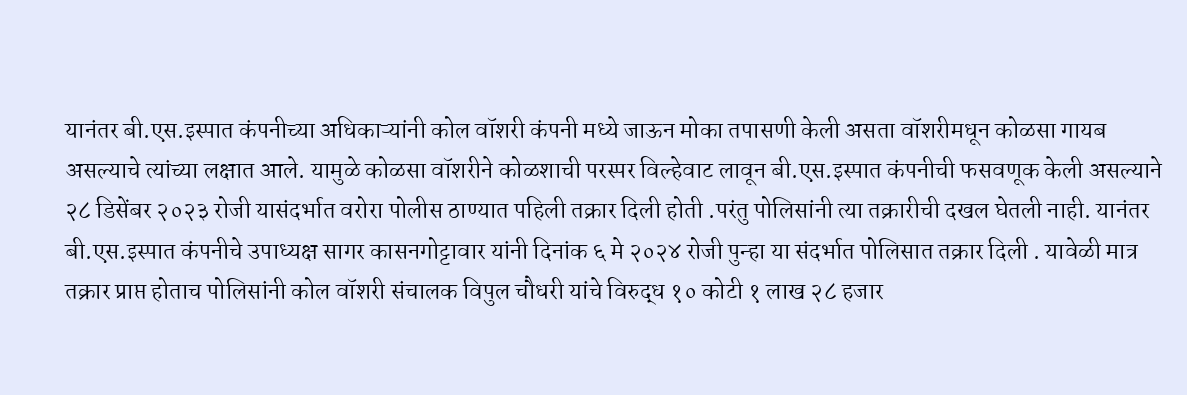यानंतर बी.एस.इस्पात कंपनीच्या अधिकाऱ्यांनी कोल वॉशरी कंपनी मध्ये जाऊन मोका तपासणी केली असता वॉशरीमधून कोळसा गायब असल्याचे त्यांच्या लक्षात आले. यामुळे कोळसा वॉशरीने कोळशाची ‌परस्पर विल्हेवाट लावून बी.एस.इस्पात कंपनीची फसवणूक केली असल्याने २८ डिसेंबर २०२३ रोजी यासंदर्भात वरोरा पोलीस ठाण्यात पहिली तक्रार दिली होती .परंतु पोलिसांनी त्या तक्रारीची दखल घेतली नाही. यानंतर बी.एस.इस्पात कंपनीचे उपाध्यक्ष सागर कासनगोट्टावार यांनी दिनांक ६ मे २०२४ रोजी पुन्हा या संदर्भात पोलिसात तक्रार दिली . यावेळी मात्र तक्रार प्राप्त होताच पोलिसांनी कोल वॉशरी संचालक विपुल चौधरी यांचे विरुद्ध १० कोटी १ लाख २८ हजार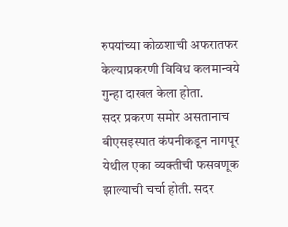रुपयांच्या कोळशाची अफरातफर केल्याप्रकरणी विविध कलमान्वये गुन्हा दाखल केला होता.
सदर प्रकरण समोर असतानाच  बीएसइस्पात कंपनीकडून नागपूर येथील एका व्यक्तीची फसवणूक झाल्याची चर्चा होती. सदर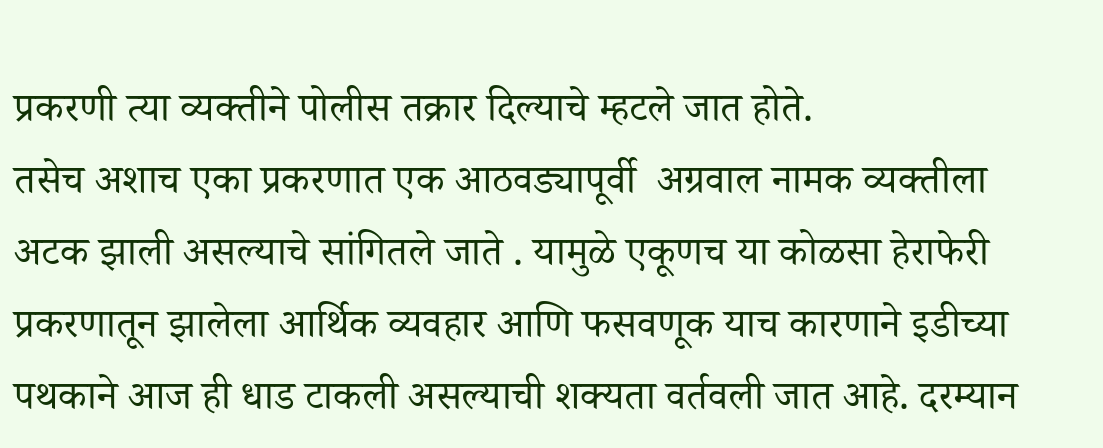प्रकरणी त्या व्यक्तीने पोलीस तक्रार दिल्याचे म्हटले जात होते.
तसेच अशाच एका प्रकरणात एक आठवड्यापूर्वी  अग्रवाल नामक व्यक्तीला अटक झाली असल्याचे सांगितले जाते . यामुळे एकूणच या कोळसा हेराफेरी प्रकरणातून झालेला आर्थिक व्यवहार आणि फसवणूक याच कारणाने इडीच्या पथकाने आज ही धाड टाकली असल्याची शक्यता वर्तवली जात आहे. दरम्यान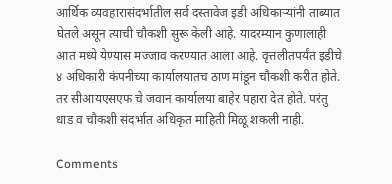आर्थिक व्यवहारासंदर्भातील सर्व दस्तावेज इडी अधिकाऱ्यांनी ताब्यात घेतले असून त्याची चौकशी सुरू केली आहे. यादरम्यान कुणालाही आत मध्ये येण्यास मज्जाव करण्यात आला आहे. वृत्तलीतपर्यंत इडीचे ४ अधिकारी कंपनीच्या कार्यालयातच ठाण मांडून चौकशी करीत होते. तर सीआयएसएफ चे जवान कार्यालया बाहेर पहारा देत होते. परंतु धाड व चौकशी संदर्भात अधिकृत माहिती मिळू शकली नाही.

Comments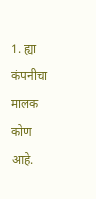1. ह्या कंपनीचा मालक कोण आहे.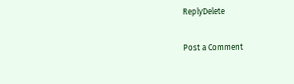ReplyDelete

Post a Comment